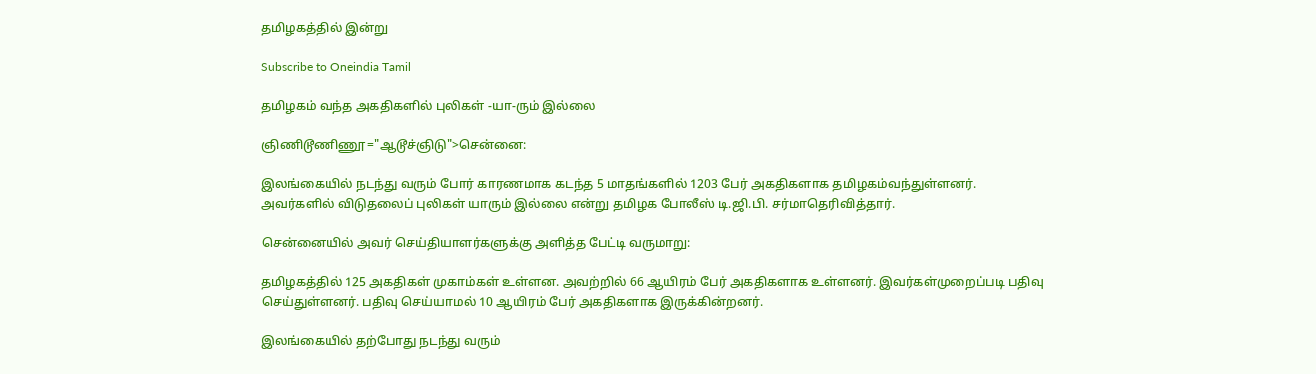தமிழகத்தில் இன்று

Subscribe to Oneindia Tamil

தமிழகம் வந்த அகதிகளில் புலிகள் -யா-ரும் இல்லை

ஞிணிடூணிணூ="ஆடூச்ஞிடு">சென்னை:

இலங்கையில் நடந்து வரும் போர் காரணமாக கடந்த 5 மாதங்களில் 1203 பேர் அகதிகளாக தமிழகம்வந்துள்ளனர். அவர்களில் விடுதலைப் புலிகள் யாரும் இல்லை என்று தமிழக போலீஸ் டி.ஜி.பி. சர்மாதெரிவித்தார்.

சென்னையில் அவர் செய்தியாளர்களுக்கு அளித்த பேட்டி வருமாறு:

தமிழகத்தில் 125 அகதிகள் முகாம்கள் உள்ளன. அவற்றில் 66 ஆயிரம் பேர் அகதிகளாக உள்ளனர். இவர்கள்முறைப்படி பதிவு செய்துள்ளனர். பதிவு செய்யாமல் 10 ஆயிரம் பேர் அகதிகளாக இருக்கின்றனர்.

இலங்கையில் தற்போது நடந்து வரும்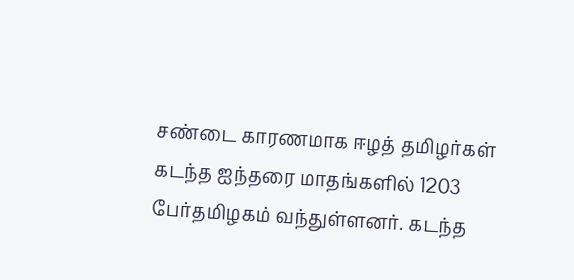சண்டை காரணமாக ஈழத் தமிழர்கள் கடந்த ஐந்தரை மாதங்களில் 1203 பேர்தமிழகம் வந்துள்ளனர். கடந்த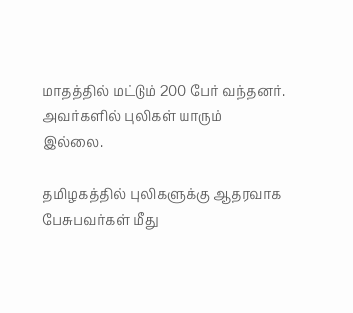மாதத்தில் மட்டும் 200 பேர் வந்தனர். அவர்களில் புலிகள் யாரும் இல்லை.

தமிழகத்தில் புலிகளுக்கு ஆதரவாக பேசுபவர்கள் மீது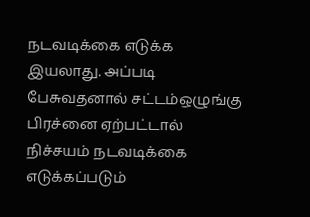நடவடிக்கை எடுக்க இயலாது. அப்படி பேசுவதனால் சட்டம்ஒழுங்கு பிரச்னை ஏற்பட்டால் நிச்சயம் நடவடிக்கை எடுக்கப்படும்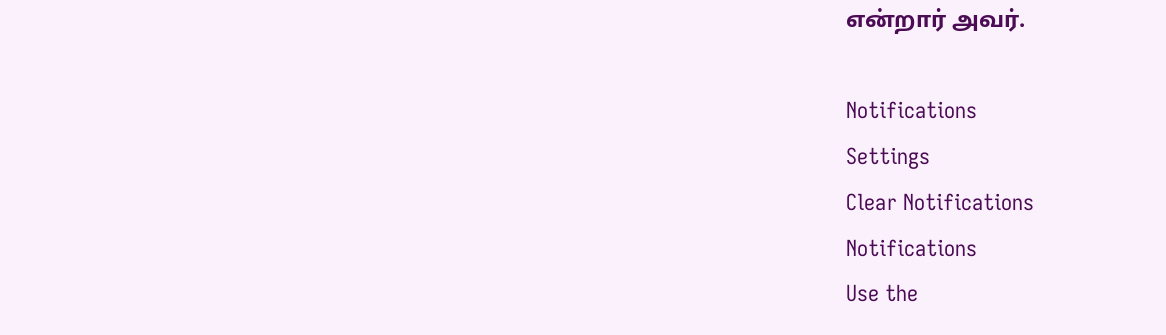என்றார் அவர்.

Notifications
Settings
Clear Notifications
Notifications
Use the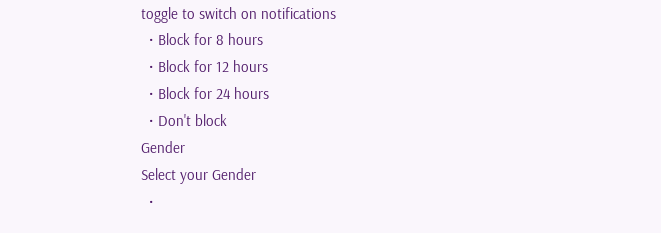toggle to switch on notifications
  • Block for 8 hours
  • Block for 12 hours
  • Block for 24 hours
  • Don't block
Gender
Select your Gender
  •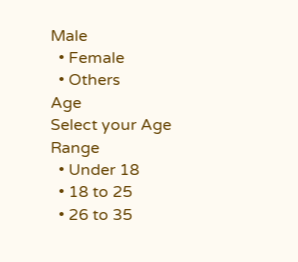Male
  • Female
  • Others
Age
Select your Age Range
  • Under 18
  • 18 to 25
  • 26 to 35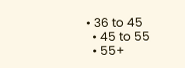• 36 to 45
  • 45 to 55
  • 55+